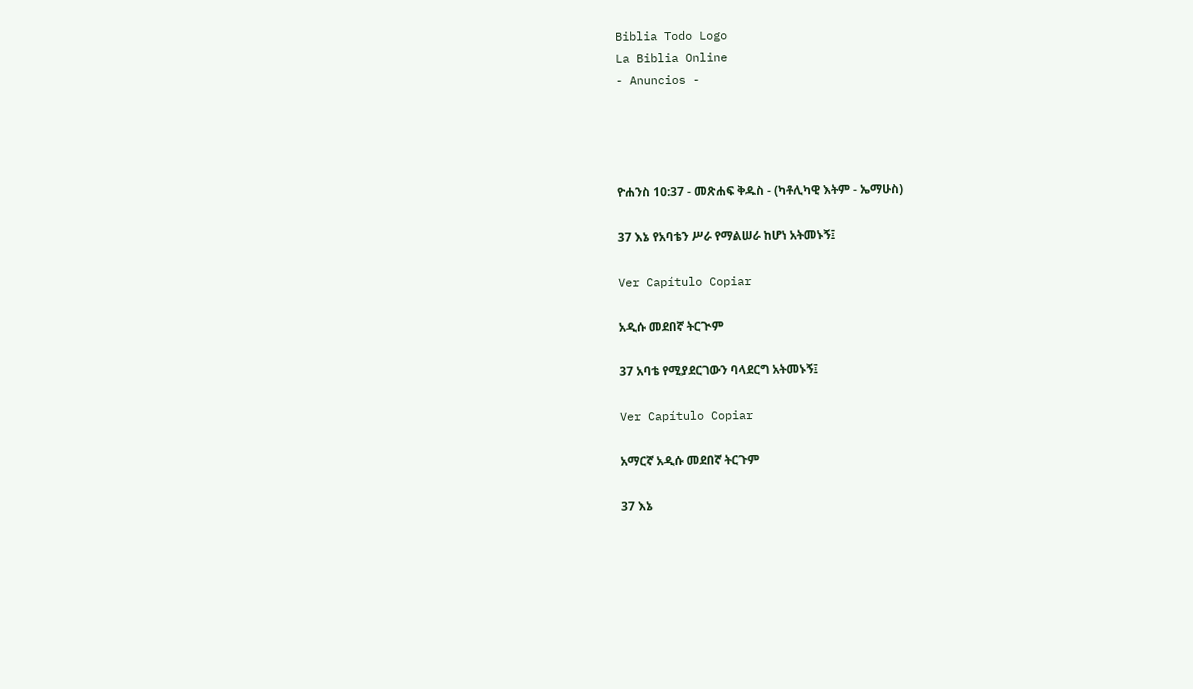Biblia Todo Logo
La Biblia Online
- Anuncios -




ዮሐንስ 10:37 - መጽሐፍ ቅዱስ - (ካቶሊካዊ እትም - ኤማሁስ)

37 እኔ የአባቴን ሥራ የማልሠራ ከሆነ አትመኑኝ፤

Ver Capítulo Copiar

አዲሱ መደበኛ ትርጒም

37 አባቴ የሚያደርገውን ባላደርግ አትመኑኝ፤

Ver Capítulo Copiar

አማርኛ አዲሱ መደበኛ ትርጉም

37 እኔ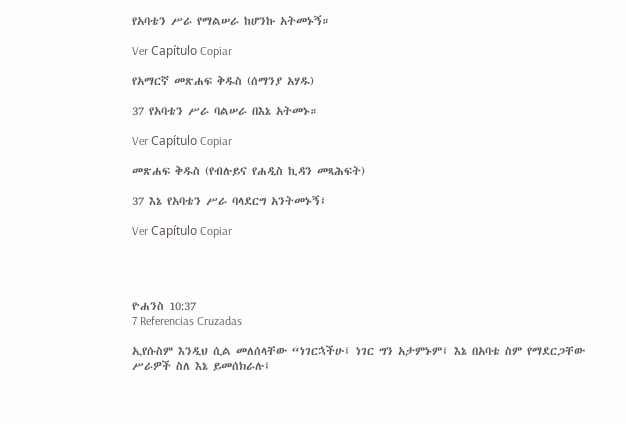የአባቴን ሥራ የማልሠራ ከሆንኩ አትመኑኝ።

Ver Capítulo Copiar

የአማርኛ መጽሐፍ ቅዱስ (ሰማንያ አሃዱ)

37 የአባቴን ሥራ ባልሠራ በእኔ አትመኑ።

Ver Capítulo Copiar

መጽሐፍ ቅዱስ (የብሉይና የሐዲስ ኪዳን መጻሕፍት)

37 እኔ የአባቴን ሥራ ባላደርግ አንትመኑኝ፤

Ver Capítulo Copiar




ዮሐንስ 10:37
7 Referencias Cruzadas

ኢየሱስም እንዲህ ሲል መለሰላቸው “ነገርኋችሁ፤ ነገር ግን አታምኑም፤ እኔ በአባቴ ስም የማደርጋቸው ሥራዎች ስለ እኔ ይመሰክራሉ፤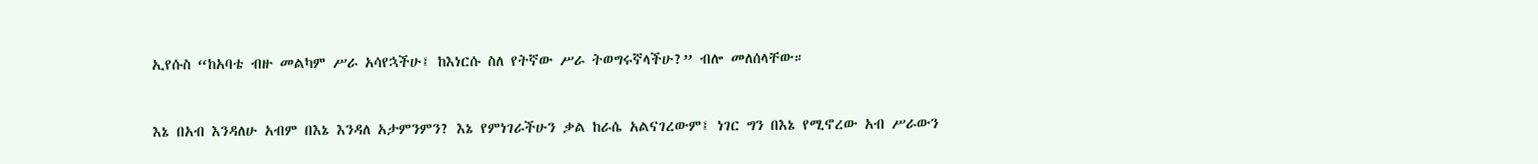ኢየሱስ “ከአባቴ ብዙ መልካም ሥራ አሳየኋችሁ፤ ከእነርሱ ስለ የትኛው ሥራ ትወግሩኛላችሁ?” ብሎ መለሰላቸው።


እኔ በአብ እንዳለሁ አብም በእኔ እንዳለ አታምንምን? እኔ የምነገራችሁን ቃል ከራሴ አልናገረውም፤ ነገር ግን በእኔ የሚኖረው አብ ሥራውን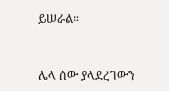ይሠራል።


ሌላ ሰው ያላደረገውን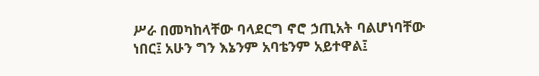ሥራ በመካከላቸው ባላደርግ ኖሮ ኃጢአት ባልሆነባቸው ነበር፤ አሁን ግን እኔንም አባቴንም አይተዋል፤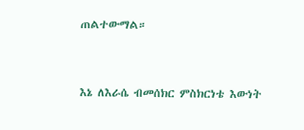ጠልተውማል።


እኔ ለእራሴ ብመሰክር ምስክርነቴ እውነት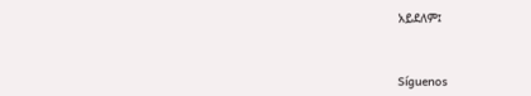አይደለም፤


Síguenos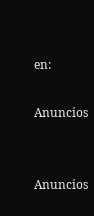en:

Anuncios


Anuncios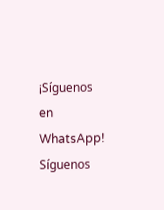¡Síguenos en WhatsApp! Síguenos